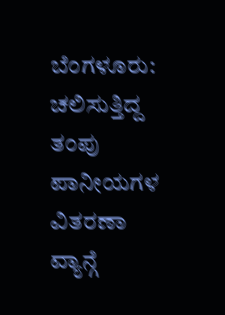ಬೆಂಗಳೂರು: ಚಲಿಸುತ್ತಿದ್ದ ತಂಪು ಪಾನೀಯಗಳ ವಿತರಣಾ ವ್ಯಾನ್ಗೆ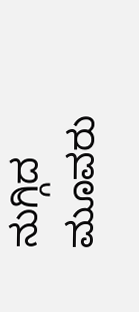ನುಗ್ಗಿದ ಮೂವರು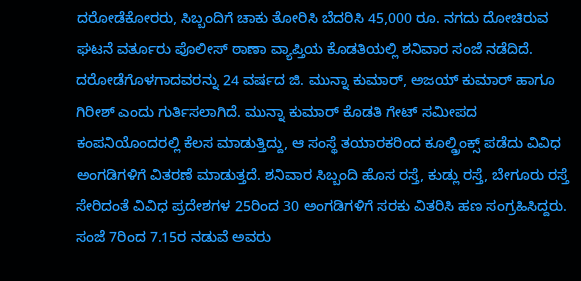ದರೋಡೆಕೋರರು, ಸಿಬ್ಬಂದಿಗೆ ಚಾಕು ತೋರಿಸಿ ಬೆದರಿಸಿ 45,000 ರೂ. ನಗದು ದೋಚಿರುವ ಘಟನೆ ವರ್ತೂರು ಪೊಲೀಸ್ ಠಾಣಾ ವ್ಯಾಪ್ತಿಯ ಕೊಡತಿಯಲ್ಲಿ ಶನಿವಾರ ಸಂಜೆ ನಡೆದಿದೆ.
ದರೋಡೆಗೊಳಗಾದವರನ್ನು 24 ವರ್ಷದ ಜಿ. ಮುನ್ನಾ ಕುಮಾರ್, ಅಜಯ್ ಕುಮಾರ್ ಹಾಗೂ ಗಿರೀಶ್ ಎಂದು ಗುರ್ತಿಸಲಾಗಿದೆ. ಮುನ್ನಾ ಕುಮಾರ್ ಕೊಡತಿ ಗೇಟ್ ಸಮೀಪದ ಕಂಪನಿಯೊಂದರಲ್ಲಿ ಕೆಲಸ ಮಾಡುತ್ತಿದ್ದು, ಆ ಸಂಸ್ಥೆ ತಯಾರಕರಿಂದ ಕೂಲ್ಡ್ರಿಂಕ್ಸ್ ಪಡೆದು ವಿವಿಧ ಅಂಗಡಿಗಳಿಗೆ ವಿತರಣೆ ಮಾಡುತ್ತದೆ. ಶನಿವಾರ ಸಿಬ್ಬಂದಿ ಹೊಸ ರಸ್ತೆ, ಕುಡ್ಲು ರಸ್ತೆ, ಬೇಗೂರು ರಸ್ತೆ ಸೇರಿದಂತೆ ವಿವಿಧ ಪ್ರದೇಶಗಳ 25ರಿಂದ 30 ಅಂಗಡಿಗಳಿಗೆ ಸರಕು ವಿತರಿಸಿ ಹಣ ಸಂಗ್ರಹಿಸಿದ್ದರು.
ಸಂಜೆ 7ರಿಂದ 7.15ರ ನಡುವೆ ಅವರು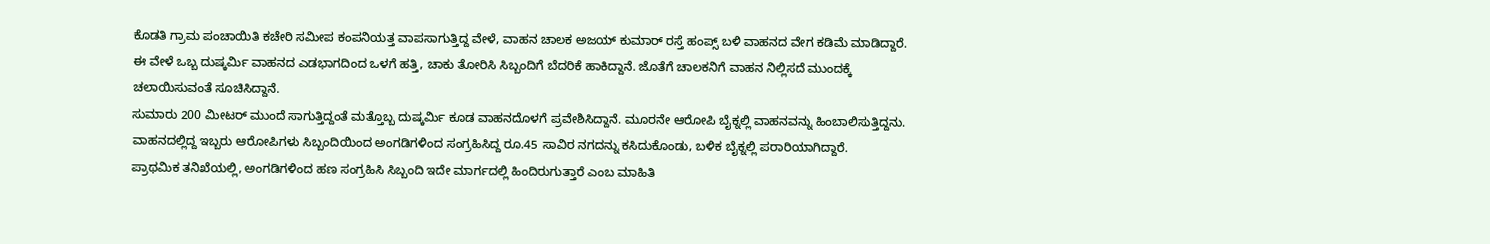ಕೊಡತಿ ಗ್ರಾಮ ಪಂಚಾಯಿತಿ ಕಚೇರಿ ಸಮೀಪ ಕಂಪನಿಯತ್ತ ವಾಪಸಾಗುತ್ತಿದ್ದ ವೇಳೆ, ವಾಹನ ಚಾಲಕ ಅಜಯ್ ಕುಮಾರ್ ರಸ್ತೆ ಹಂಪ್ಸ್ ಬಳಿ ವಾಹನದ ವೇಗ ಕಡಿಮೆ ಮಾಡಿದ್ದಾರೆ.
ಈ ವೇಳೆ ಒಬ್ಬ ದುಷ್ಕರ್ಮಿ ವಾಹನದ ಎಡಭಾಗದಿಂದ ಒಳಗೆ ಹತ್ತಿ, ಚಾಕು ತೋರಿಸಿ ಸಿಬ್ಬಂದಿಗೆ ಬೆದರಿಕೆ ಹಾಕಿದ್ದಾನೆ. ಜೊತೆಗೆ ಚಾಲಕನಿಗೆ ವಾಹನ ನಿಲ್ಲಿಸದೆ ಮುಂದಕ್ಕೆ ಚಲಾಯಿಸುವಂತೆ ಸೂಚಿಸಿದ್ದಾನೆ.
ಸುಮಾರು 200 ಮೀಟರ್ ಮುಂದೆ ಸಾಗುತ್ತಿದ್ದಂತೆ ಮತ್ತೊಬ್ಬ ದುಷ್ಕರ್ಮಿ ಕೂಡ ವಾಹನದೊಳಗೆ ಪ್ರವೇಶಿಸಿದ್ದಾನೆ. ಮೂರನೇ ಆರೋಪಿ ಬೈಕ್ನಲ್ಲಿ ವಾಹನವನ್ನು ಹಿಂಬಾಲಿಸುತ್ತಿದ್ದನು.
ವಾಹನದಲ್ಲಿದ್ದ ಇಬ್ಬರು ಆರೋಪಿಗಳು ಸಿಬ್ಬಂದಿಯಿಂದ ಅಂಗಡಿಗಳಿಂದ ಸಂಗ್ರಹಿಸಿದ್ದ ರೂ.45 ಸಾವಿರ ನಗದನ್ನು ಕಸಿದುಕೊಂಡು, ಬಳಿಕ ಬೈಕ್ನಲ್ಲಿ ಪರಾರಿಯಾಗಿದ್ದಾರೆ.
ಪ್ರಾಥಮಿಕ ತನಿಖೆಯಲ್ಲಿ, ಅಂಗಡಿಗಳಿಂದ ಹಣ ಸಂಗ್ರಹಿಸಿ ಸಿಬ್ಬಂದಿ ಇದೇ ಮಾರ್ಗದಲ್ಲಿ ಹಿಂದಿರುಗುತ್ತಾರೆ ಎಂಬ ಮಾಹಿತಿ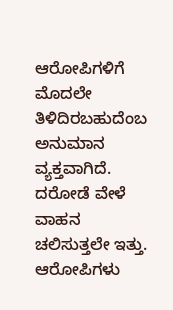ಆರೋಪಿಗಳಿಗೆ ಮೊದಲೇ ತಿಳಿದಿರಬಹುದೆಂಬ ಅನುಮಾನ ವ್ಯಕ್ತವಾಗಿದೆ.
ದರೋಡೆ ವೇಳೆ ವಾಹನ ಚಲಿಸುತ್ತಲೇ ಇತ್ತು. ಆರೋಪಿಗಳು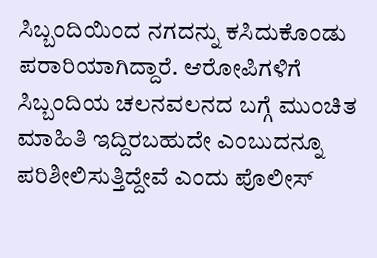ಸಿಬ್ಬಂದಿಯಿಂದ ನಗದನ್ನು ಕಸಿದುಕೊಂಡು ಪರಾರಿಯಾಗಿದ್ದಾರೆ. ಆರೋಪಿಗಳಿಗೆ ಸಿಬ್ಬಂದಿಯ ಚಲನವಲನದ ಬಗ್ಗೆ ಮುಂಚಿತ ಮಾಹಿತಿ ಇದ್ದಿರಬಹುದೇ ಎಂಬುದನ್ನೂ ಪರಿಶೀಲಿಸುತ್ತಿದ್ದೇವೆ ಎಂದು ಪೊಲೀಸ್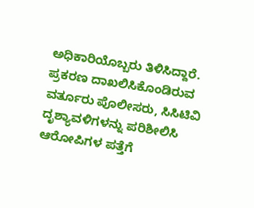ಅಧಿಕಾರಿಯೊಬ್ಬರು ತಿಳಿಸಿದ್ದಾರೆ.
ಪ್ರಕರಣ ದಾಖಲಿಸಿಕೊಂಡಿರುವ ವರ್ತೂರು ಪೊಲೀಸರು, ಸಿಸಿಟಿವಿ ದೃಶ್ಯಾವಳಿಗಳನ್ನು ಪರಿಶೀಲಿಸಿ ಆರೋಪಿಗಳ ಪತ್ತೆಗೆ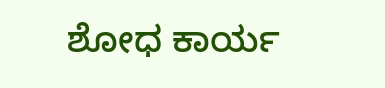ಶೋಧ ಕಾರ್ಯ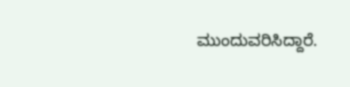ಮುಂದುವರಿಸಿದ್ದಾರೆ.